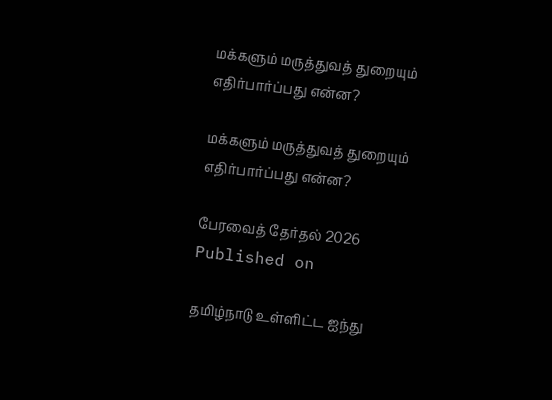மக்களும் மருத்துவத் துறையும் எதிர்பார்ப்பது என்ன?

மக்களும் மருத்துவத் துறையும் எதிர்பார்ப்பது என்ன?

பேரவைத் தேர்தல் 2026
Published on

தமிழ்நாடு உள்ளிட்ட ஐந்து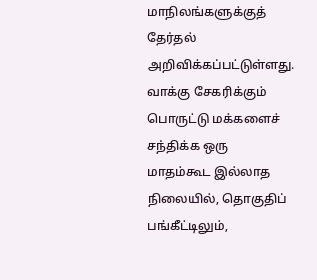மாநிலங்களுக்குத் தேர்தல் அறிவிக்கப்பட்டுள்ளது. வாக்கு சேகரிக்கும் பொருட்டு மக்களைச் சந்திக்க ஒரு மாதம்கூட இல்லாத நிலையில், தொகுதிப் பங்கீட்டிலும்,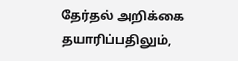தேர்தல் அறிக்கை தயாரிப்பதிலும்,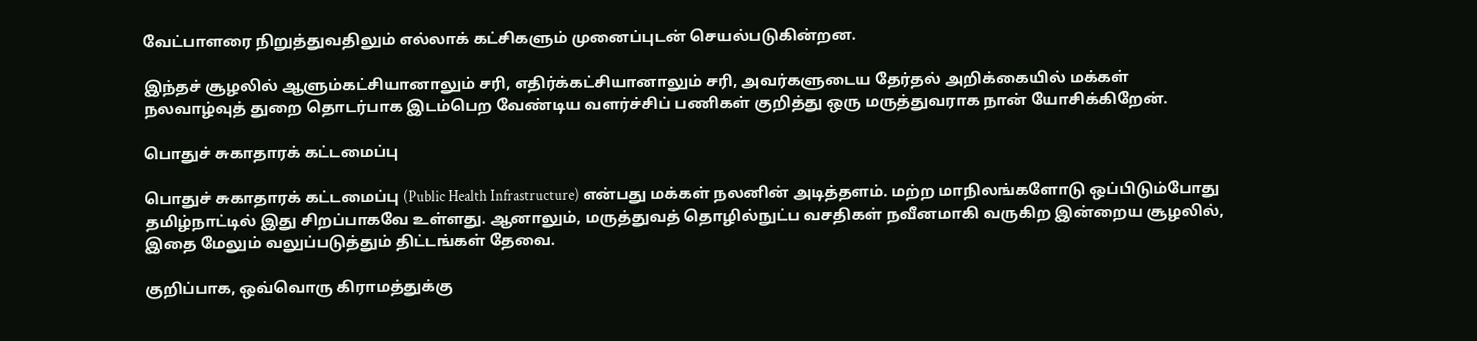வேட்பாளரை நிறுத்துவதிலும் எல்லாக் கட்சிகளும் முனைப்புடன் செயல்படுகின்றன.

இந்தச் சூழலில் ஆளும்கட்சியானாலும் சரி, எதிர்க்கட்சியானாலும் சரி, அவர்களுடைய தேர்தல் அறிக்கையில் மக்கள் நலவாழ்வுத் துறை தொடர்பாக இடம்பெற வேண்டிய வளர்ச்சிப் பணிகள் குறித்து ஒரு மருத்துவராக நான் யோசிக்கிறேன்.

பொதுச் சுகாதாரக் கட்டமைப்பு

பொதுச் சுகாதாரக் கட்டமைப்பு (Public Health Infrastructure) என்பது மக்கள் நலனின் அடித்தளம். மற்ற மாநிலங்களோடு ஒப்பிடும்போது தமிழ்நாட்டில் இது சிறப்பாகவே உள்ளது. ஆனாலும், மருத்துவத் தொழில்நுட்ப வசதிகள் நவீனமாகி வருகிற இன்றைய சூழலில், இதை மேலும் வலுப்படுத்தும் திட்டங்கள் தேவை.

குறிப்பாக, ஒவ்வொரு கிராமத்துக்கு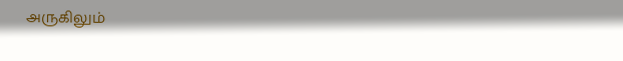அருகிலும்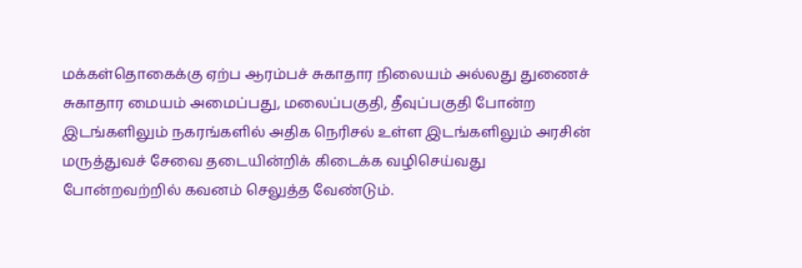மக்கள்தொகைக்கு ஏற்ப ஆரம்பச் சுகாதார நிலையம் அல்லது துணைச் சுகாதார மையம் அமைப்பது, மலைப்பகுதி, தீவுப்பகுதி போன்ற இடங்களிலும் நகரங்களில் அதிக நெரிசல் உள்ள இடங்களிலும் அரசின் மருத்துவச் சேவை தடையின்றிக் கிடைக்க வழிசெய்வது போன்றவற்றில் கவனம் செலுத்த வேண்டும்.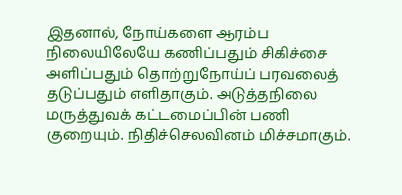இதனால், நோய்களை ஆரம்ப நிலையிலேயே கணிப்பதும் சிகிச்சை அளிப்பதும் தொற்றுநோய்ப் பரவலைத் தடுப்பதும் எளிதாகும். அடுத்தநிலை மருத்துவக் கட்டமைப்பின் பணி குறையும். நிதிச்செலவினம் மிச்சமாகும்.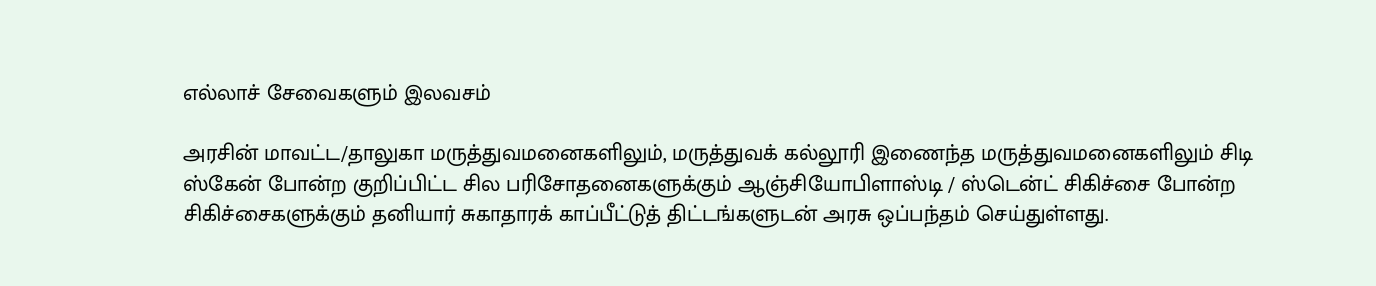எல்லாச் சேவைகளும் இலவசம்

அரசின் மாவட்ட/தாலுகா மருத்துவமனைகளிலும், மருத்துவக் கல்லூரி இணைந்த மருத்துவமனைகளிலும் சிடி ஸ்கேன் போன்ற குறிப்பிட்ட சில பரிசோதனைகளுக்கும் ஆஞ்சியோபிளாஸ்டி / ஸ்டென்ட் சிகிச்சை போன்ற சிகிச்சைகளுக்கும் தனியார் சுகாதாரக் காப்பீட்டுத் திட்டங்களுடன் அரசு ஒப்பந்தம் செய்துள்ளது.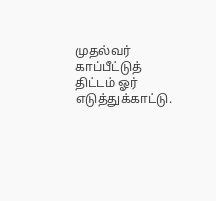முதல்வர் காப்பீட்டுத் திட்டம் ஓர் எடுத்துக்காட்டு.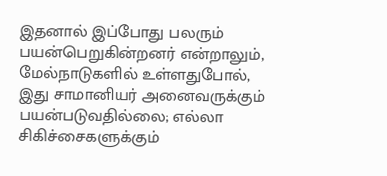இதனால் இப்போது பலரும் பயன்பெறுகின்றனர் என்றாலும், மேல்நாடுகளில் உள்ளதுபோல், இது சாமானியர் அனைவருக்கும் பயன்படுவதில்லை; எல்லா சிகிச்சைகளுக்கும்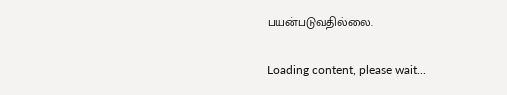பயன்படுவதில்லை.

Loading content, please wait...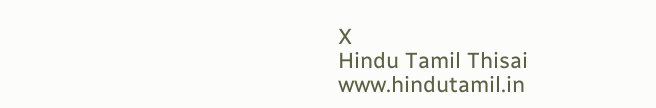X
Hindu Tamil Thisai
www.hindutamil.in